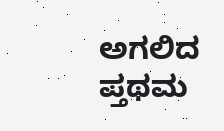ಅಗಲಿದ ಪ್ತಥಮ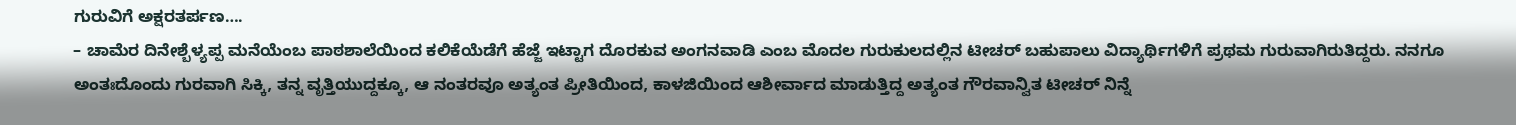ಗುರುವಿಗೆ ಅಕ್ಷರತರ್ಪಣ….
– ಚಾಮೆರ ದಿನೇಶ್ಬೆಳ್ಯಪ್ಪ ಮನೆಯೆಂಬ ಪಾಠಶಾಲೆಯಿಂದ ಕಲಿಕೆಯೆಡೆಗೆ ಹೆಜ್ಜೆ ಇಟ್ಟಾಗ ದೊರಕುವ ಅಂಗನವಾಡಿ ಎಂಬ ಮೊದಲ ಗುರುಕುಲದಲ್ಲಿನ ಟೀಚರ್ ಬಹುಪಾಲು ವಿದ್ಯಾರ್ಥಿಗಳಿಗೆ ಪ್ರಥಮ ಗುರುವಾಗಿರುತಿದ್ದರು. ನನಗೂ ಅಂತಃದೊಂದು ಗುರವಾಗಿ ಸಿಕ್ಕಿ, ತನ್ನ ವೃತ್ತಿಯುದ್ದಕ್ಕೂ, ಆ ನಂತರವೂ ಅತ್ಯಂತ ಪ್ರೀತಿಯಿಂದ, ಕಾಳಜಿಯಿಂದ ಆಶೀರ್ವಾದ ಮಾಡುತ್ತಿದ್ದ ಅತ್ಯಂತ ಗೌರವಾನ್ವಿತ ಟೀಚರ್ ನಿನ್ನೆ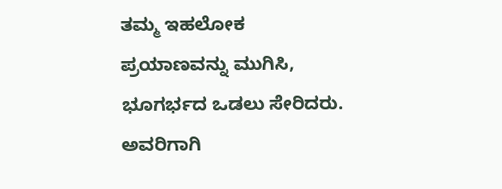ತಮ್ಮ ಇಹಲೋಕ ಪ್ರಯಾಣವನ್ನು ಮುಗಿಸಿ, ಭೂಗರ್ಭದ ಒಡಲು ಸೇರಿದರು. ಅವರಿಗಾಗಿ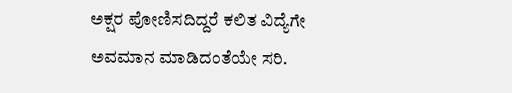ಅಕ್ಷರ ಪೋಣಿಸದಿದ್ದರೆ ಕಲಿತ ವಿದ್ಯೆಗೇ ಅವಮಾನ ಮಾಡಿದಂತೆಯೇ ಸರಿ.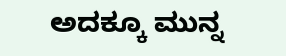ಅದಕ್ಕೂ ಮುನ್ನ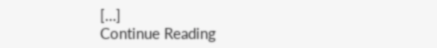[…]
Continue Reading